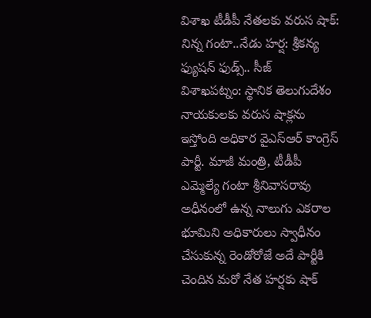విశాఖ టీడీపీ నేతలకు వరుస షాక్: నిన్న గంటా..నేడు హర్ష: శ్రీకన్య ఫ్యుషన్ ఫుడ్స్.. సీజ్
విశాఖపట్నం: స్థానిక తెలుగుదేశం నాయకులకు వరుస షాక్లను ఇస్తోంది అధికార వైఎస్ఆర్ కాంగ్రెస్ పార్టీ. మాజీ మంత్రి, టీడీపీ ఎమ్మెల్యే గంటా శ్రీనివాసరావు అధీనంలో ఉన్న నాలుగు ఎకరాల భూమిని అధికారులు స్వాధీనం చేసుకున్న రెండోరోజే అదే పార్టీకి చెందిన మరో నేత హర్షకు షాక్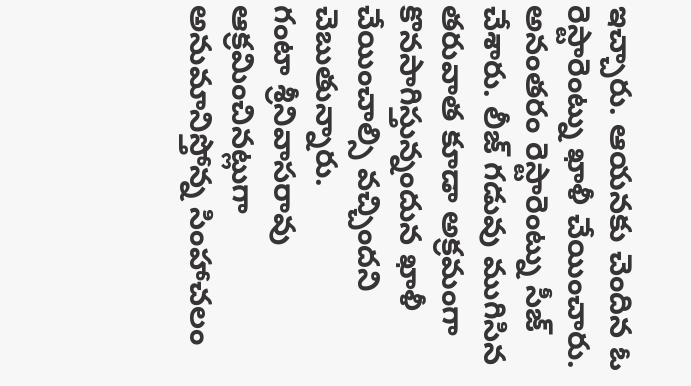ఇచ్చారు. ఆయనకు చెందిన ఓ రెస్టారెంట్ను ఖాళీ చేయించారు. అనంతరం రెస్టారెంట్ను సీజ్ చేశారు. లీజ్ గడువు ముగిసిన తరువాత కూడా అక్రమంగా కొనసాగిస్తున్నందున ఖాళీ చేయించాల్సి వచ్చిందని చెబుతున్నారు.
గంటా శ్రీనివాసరావు ఆక్రమించినట్లుగా అనుమానిస్తోన్న సింహాచలం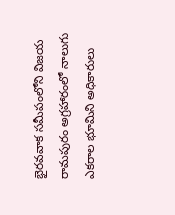భైరవవాక సమీపంలోని విజయ రామపురం అగ్రహారంలో నాలుగు ఎకరాల భూమిని అధికారులు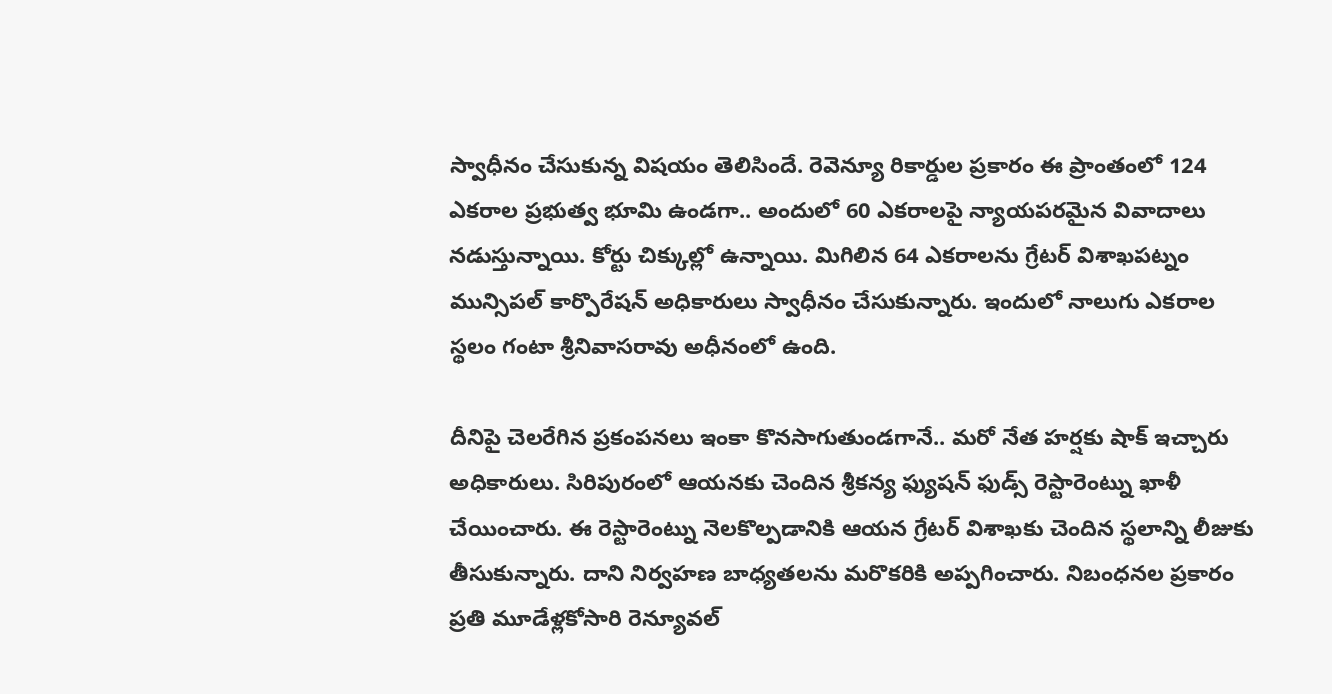స్వాధీనం చేసుకున్న విషయం తెలిసిందే. రెవెన్యూ రికార్డుల ప్రకారం ఈ ప్రాంతంలో 124 ఎకరాల ప్రభుత్వ భూమి ఉండగా.. అందులో 60 ఎకరాలపై న్యాయపరమైన వివాదాలు నడుస్తున్నాయి. కోర్టు చిక్కుల్లో ఉన్నాయి. మిగిలిన 64 ఎకరాలను గ్రేటర్ విశాఖపట్నం మున్సిపల్ కార్పొరేషన్ అధికారులు స్వాధీనం చేసుకున్నారు. ఇందులో నాలుగు ఎకరాల స్థలం గంటా శ్రీనివాసరావు అధీనంలో ఉంది.

దీనిపై చెలరేగిన ప్రకంపనలు ఇంకా కొనసాగుతుండగానే.. మరో నేత హర్షకు షాక్ ఇచ్చారు అధికారులు. సిరిపురంలో ఆయనకు చెందిన శ్రీకన్య ఫ్యుషన్ ఫుడ్స్ రెస్టారెంట్ను ఖాళీ చేయించారు. ఈ రెస్టారెంట్ను నెలకొల్పడానికి ఆయన గ్రేటర్ విశాఖకు చెందిన స్థలాన్ని లీజుకు తీసుకున్నారు. దాని నిర్వహణ బాధ్యతలను మరొకరికి అప్పగించారు. నిబంధనల ప్రకారం ప్రతి మూడేళ్లకోసారి రెన్యూవల్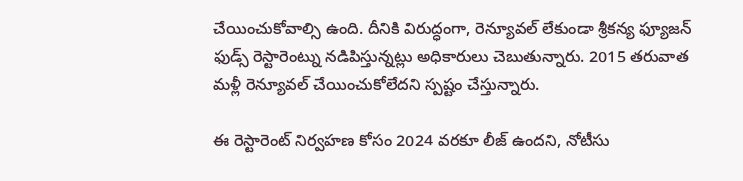చేయించుకోవాల్సి ఉంది. దీనికి విరుద్ధంగా, రెన్యూవల్ లేకుండా శ్రీకన్య ఫ్యూజన్ ఫుడ్స్ రెస్టారెంట్ను నడిపిస్తున్నట్లు అధికారులు చెబుతున్నారు. 2015 తరువాత మళ్లీ రెన్యూవల్ చేయించుకోలేదని స్పష్టం చేస్తున్నారు.

ఈ రెస్టారెంట్ నిర్వహణ కోసం 2024 వరకూ లీజ్ ఉందని, నోటీసు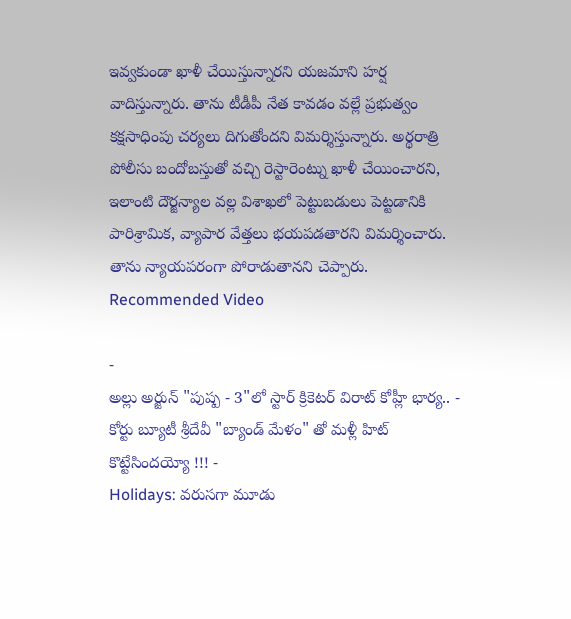ఇవ్వకుండా ఖాళీ చేయిస్తున్నారని యజమాని హర్ష వాదిస్తున్నారు. తాను టీడీపీ నేత కావడం వల్లే ప్రభుత్వం కక్షసాధింపు చర్యలు దిగుతోందని విమర్శిస్తున్నారు. అర్థరాత్రి పోలీసు బందోబస్తుతో వచ్చి రెస్టారెంట్ను ఖాళీ చేయించారని, ఇలాంటి దౌర్జన్యాల వల్ల విశాఖలో పెట్టుబడులు పెట్టడానికి పారిశ్రామిక, వ్యాపార వేత్తలు భయపడతారని విమర్శించారు. తాను న్యాయపరంగా పోరాడుతానని చెప్పారు.
Recommended Video

-
అల్లు అర్జున్ "పుష్ప - 3"లో స్టార్ క్రికెటర్ విరాట్ కోహ్లీ భార్య.. -
కోర్టు బ్యూటీ శ్రీదేవీ "బ్యాండ్ మేళం" తో మళ్లీ హిట్ కొట్టేసిందయ్యో !!! -
Holidays: వరుసగా మూడు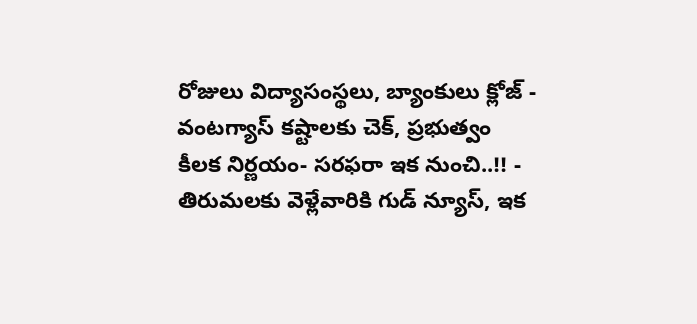రోజులు విద్యాసంస్థలు, బ్యాంకులు క్లోజ్ -
వంటగ్యాస్ కష్టాలకు చెక్, ప్రభుత్వం కీలక నిర్ణయం- సరఫరా ఇక నుంచి..!! -
తిరుమలకు వెళ్లేవారికి గుడ్ న్యూస్, ఇక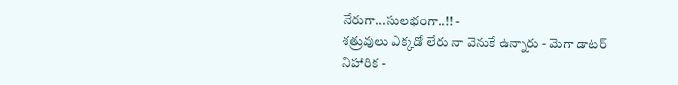నేరుగా...సులభంగా..!! -
శత్రువులు ఎక్కడో లేరు నా వెనుకే ఉన్నారు - మెగా డాటర్ నిహారిక -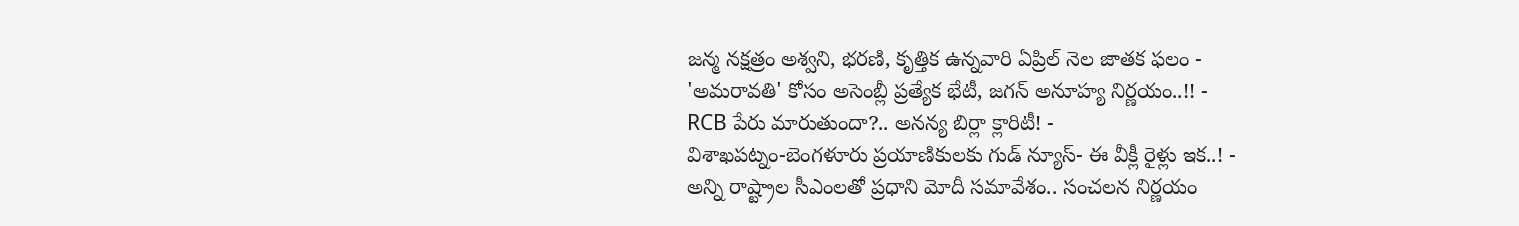జన్మ నక్షత్రం అశ్వని, భరణి, కృత్తిక ఉన్నవారి ఏప్రిల్ నెల జాతక ఫలం -
'అమరావతి' కోసం అసెంబ్లీ ప్రత్యేక భేటీ, జగన్ అనూహ్య నిర్ణయం..!! -
RCB పేరు మారుతుందా?.. అనన్య బిర్లా క్లారిటీ! -
విశాఖపట్నం-బెంగళూరు ప్రయాణికులకు గుడ్ న్యూస్- ఈ వీక్లీ రైళ్లు ఇక..! -
అన్ని రాష్ట్రాల సీఎంలతో ప్రధాని మోదీ సమావేశం.. సంచలన నిర్ణయం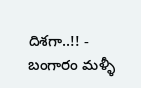దిశగా..!! -
బంగారం మళ్ళీ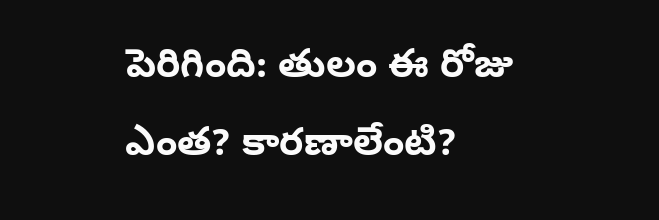పెరిగింది: తులం ఈ రోజు ఎంత? కారణాలేంటి?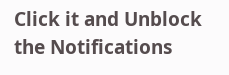Click it and Unblock the Notifications